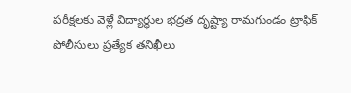పరీక్షలకు వెళ్లే విద్యార్థుల భద్రత దృష్ట్యా రామగుండం ట్రాఫిక్ పోలీసులు ప్రత్యేక తనిఖీలు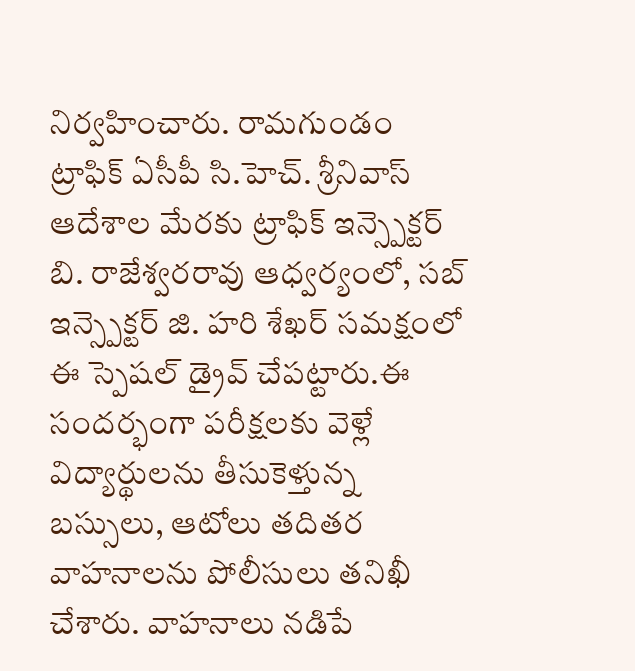నిర్వహించారు. రామగుండం ట్రాఫిక్ ఏసీపీ సి.హెచ్. శ్రీనివాస్ ఆదేశాల మేరకు ట్రాఫిక్ ఇన్స్పెక్టర్ బి. రాజేశ్వరరావు ఆధ్వర్యంలో, సబ్ ఇన్స్పెక్టర్ జి. హరి శేఖర్ సమక్షంలో ఈ స్పెషల్ డ్రైవ్ చేపట్టారు.ఈ సందర్భంగా పరీక్షలకు వెళ్లే విద్యార్థులను తీసుకెళ్తున్న బస్సులు, ఆటోలు తదితర వాహనాలను పోలీసులు తనిఖీ చేశారు. వాహనాలు నడిపే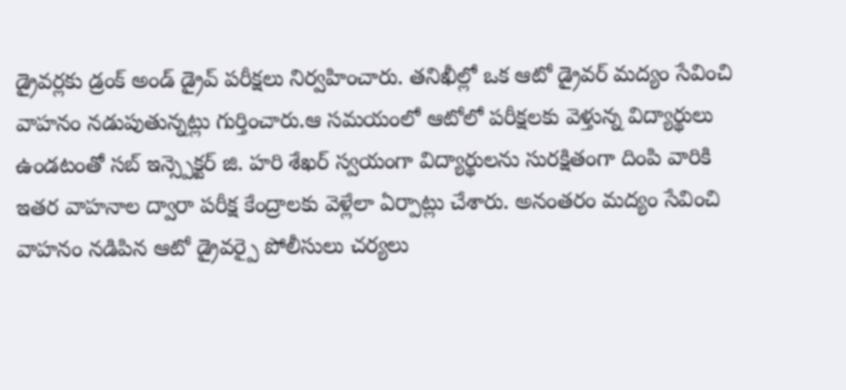డ్రైవర్లకు డ్రంక్ అండ్ డ్రైవ్ పరీక్షలు నిర్వహించారు. తనిఖీల్లో ఒక ఆటో డ్రైవర్ మద్యం సేవించి వాహనం నడుపుతున్నట్లు గుర్తించారు.ఆ సమయంలో ఆటోలో పరీక్షలకు వెళ్తున్న విద్యార్థులు ఉండటంతో సబ్ ఇన్స్పెక్టర్ జి. హరి శేఖర్ స్వయంగా విద్యార్థులను సురక్షితంగా దింపి వారికి ఇతర వాహనాల ద్వారా పరీక్ష కేంద్రాలకు వెళ్లేలా ఏర్పాట్లు చేశారు. అనంతరం మద్యం సేవించి వాహనం నడిపిన ఆటో డ్రైవర్పై పోలీసులు చర్యలు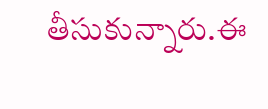తీసుకున్నారు.ఈ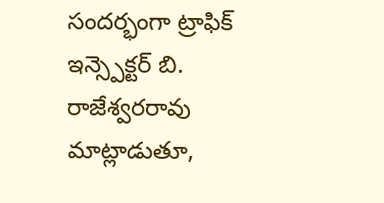సందర్భంగా ట్రాఫిక్ ఇన్స్పెక్టర్ బి. రాజేశ్వరరావు మాట్లాడుతూ,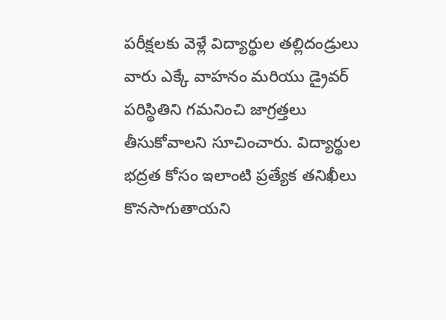పరీక్షలకు వెళ్లే విద్యార్థుల తల్లిదండ్రులు వారు ఎక్కే వాహనం మరియు డ్రైవర్ పరిస్థితిని గమనించి జాగ్రత్తలు తీసుకోవాలని సూచించారు. విద్యార్థుల భద్రత కోసం ఇలాంటి ప్రత్యేక తనిఖీలు కొనసాగుతాయని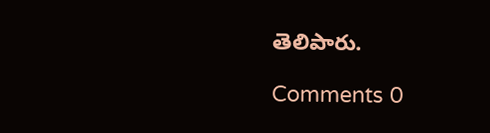తెలిపారు.

Comments 0